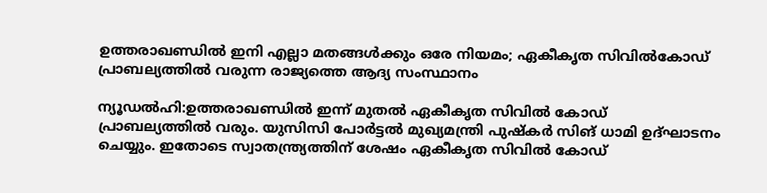ഉത്തരാഖണ്ഡിൽ ഇനി എല്ലാ മതങ്ങൾക്കും ഒരേ നിയമം; ഏകീകൃത സിവിൽകോഡ് പ്രാബല്യത്തിൽ വരുന്ന രാജ്യത്തെ ആദ്യ സംസ്ഥാനം

ന്യൂഡൽഹി:ഉത്തരാഖണ്ഡില്‍ ഇന്ന് മുതൽ ഏകീകൃത സിവില്‍ കോഡ് പ്രാബല്യത്തില്‍ വരും. യുസിസി പോർട്ടൽ മുഖ്യമന്ത്രി പുഷ്കർ സിങ് ധാമി ഉദ്ഘാടനം ചെയ്യും. ഇതോടെ സ്വാതന്ത്ര്യത്തിന് ശേഷം ഏകീകൃത സിവില്‍ കോഡ്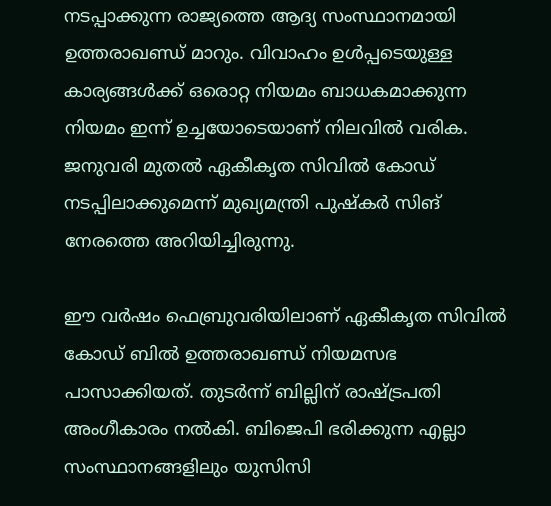നടപ്പാക്കുന്ന രാജ്യത്തെ ആദ്യ സംസ്ഥാനമായി ഉത്തരാഖണ്ഡ് മാറും. വിവാഹം ഉള്‍പ്പടെയുള്ള കാര്യങ്ങൾക്ക് ഒരൊറ്റ നിയമം ബാധകമാക്കുന്ന നിയമം ഇന്ന് ഉച്ചയോടെയാണ് നിലവിൽ വരിക. ജനുവരി മുതൽ ഏകീകൃത സിവിൽ കോഡ് നടപ്പിലാക്കുമെന്ന് മുഖ്യമന്ത്രി പുഷ്കർ സിങ് നേരത്തെ അറിയിച്ചിരുന്നു.

ഈ വർഷം ഫെബ്രുവരിയിലാണ് ഏകീകൃത സിവിൽ കോഡ് ബിൽ ഉത്തരാഖണ്ഡ് നിയമസഭ പാസാക്കിയത്. തുടർന്ന് ബില്ലിന് രാഷ്ട്രപതി അംഗീകാരം നൽകി. ബിജെപി ഭരിക്കുന്ന എല്ലാ സംസ്ഥാനങ്ങളിലും യുസിസി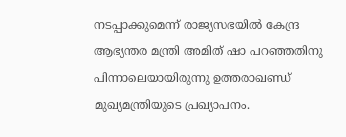നടപ്പാക്കുമെന്ന് രാജ്യസഭയിൽ കേന്ദ്ര ആഭ്യന്തര മന്ത്രി അമിത് ഷാ പറഞ്ഞതിനു പിന്നാലെയായിരുന്നു ഉത്തരാഖണ്ഡ് മുഖ്യമന്ത്രിയുടെ പ്രഖ്യാപനം.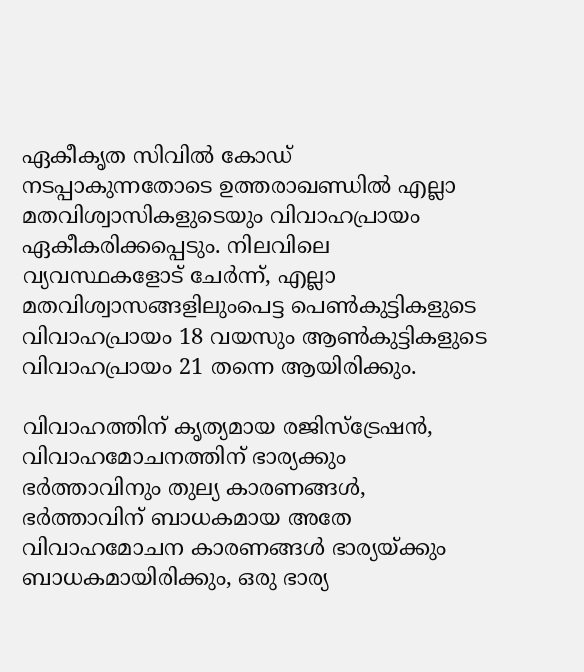ഏകീകൃത സിവിൽ കോഡ് നടപ്പാകുന്നതോടെ ഉത്തരാഖണ്ഡിൽ എല്ലാ മതവിശ്വാസികളുടെയും വിവാഹപ്രായം ഏകീകരിക്കപ്പെടും. നിലവിലെ വ്യവസ്ഥകളോട് ചേർന്ന്, എല്ലാ മതവിശ്വാസങ്ങളിലുംപെട്ട പെൺകുട്ടികളുടെ വിവാഹപ്രായം 18 വയസും ആൺകുട്ടികളുടെ വിവാഹപ്രായം 21 തന്നെ ആയിരിക്കും.

വിവാഹത്തിന് കൃത്യമായ രജിസ്ട്രേഷൻ, വിവാഹമോചനത്തിന് ഭാര്യക്കും ഭർത്താവിനും തുല്യ കാരണങ്ങൾ, ഭർത്താവിന് ബാധകമായ അതേ വിവാഹമോചന കാരണങ്ങൾ ഭാര്യയ്ക്കും ബാധകമായിരിക്കും, ഒരു ഭാര്യ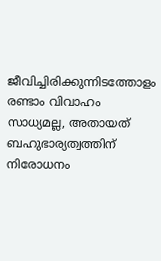ജീവിച്ചിരിക്കുന്നിടത്തോളം രണ്ടാം വിവാഹം സാധ്യമല്ല, അതായത് ബഹുഭാര്യത്വത്തിന് നിരോധനം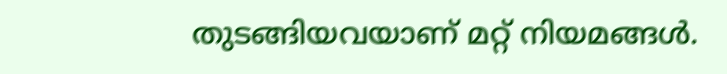തുടങ്ങിയവയാണ് മറ്റ് നിയമങ്ങൾ.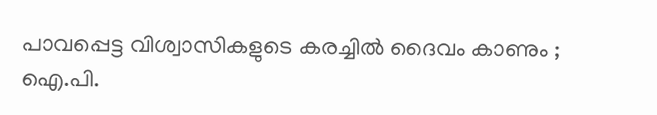പാവപ്പെട്ട വിശ്വാസികളുടെ കരച്ചിൽ ദൈവം കാണും ; ഐ.പി.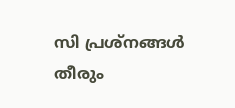സി പ്രശ്‌നങ്ങൾ തീരും